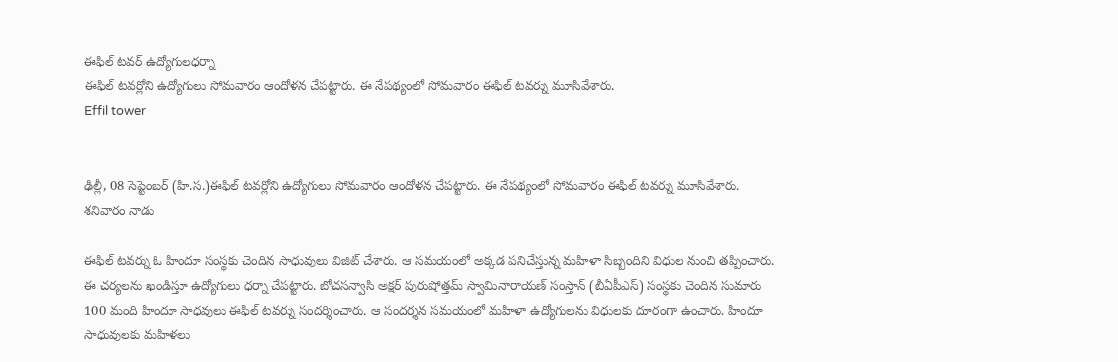ఈఫిల్ టవర్ ఉద్యోగులధర్నా
ఈఫిల్ టవర్లోని ఉద్యోగులు సోమవారం ఆందోళన చేపట్టారు. ఈ నేపథ్యంలో సోమవారం ఈఫిల్ టవర్ను మూసివేశారు.
Effil tower


ఢిల్లీ, 08 సెప్టెంబర్ (హి.స.)ఈఫిల్ టవర్లోని ఉద్యోగులు సోమవారం ఆందోళన చేపట్టారు. ఈ నేపథ్యంలో సోమవారం ఈఫిల్ టవర్ను మూసివేశారు. శనివారం నాడు

ఈఫిల్ టవర్ను ఓ హిందూ సంస్థకు చెందిన సాధువులు విజిట్ చేశారు. ఆ సమయంలో అక్కడ పనిచేస్తున్న మహిళా సిబ్బందిని విధుల నుంచి తప్పించారు. ఈ చర్యలను ఖండిస్తూ ఉద్యోగులు ధర్నా చేపట్టారు. బోచసన్వాసి అక్షర్ పురుషోత్తమ్ స్వామినారాయణ్ సంస్తాన్ (బీఏపీఎస్) సంస్థకు చెందిన సుమారు 100 మంది హిందూ సాధవులు ఈఫిల్ టవర్ను సందర్శించారు. ఆ సందర్శన సమయంలో మహిళా ఉద్యోగులను విధులకు దూరంగా ఉంచారు. హిందూ సాధువులకు మహిళలు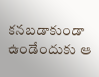కనబడాకుండా ఉండేందుకు ఆ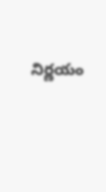నిర్ణయం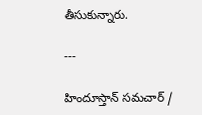తీసుకున్నారు.

---

హిందూస్తాన్ సమచార్ /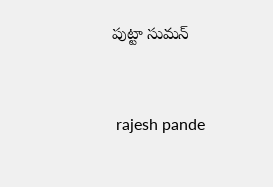పుట్టా సుమన్


 rajesh pande